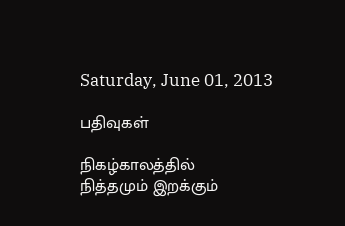Saturday, June 01, 2013

பதிவுகள்

நிகழ்காலத்தில்
நித்தமும் இறக்கும்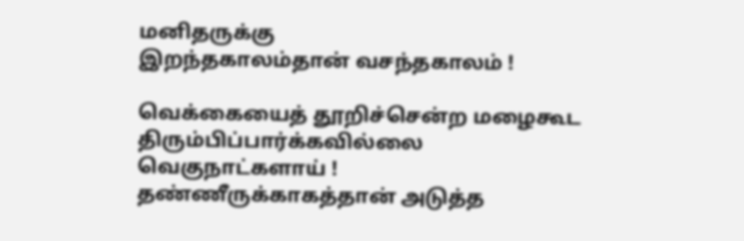மனிதருக்கு
இறந்தகாலம்தான் வசந்தகாலம் !

வெக்கையைத் தூறிச்சென்ற மழைகூட
திரும்பிப்பார்க்கவில்லை
வெகுநாட்களாய் !
தண்ணீருக்காகத்தான் அடுத்த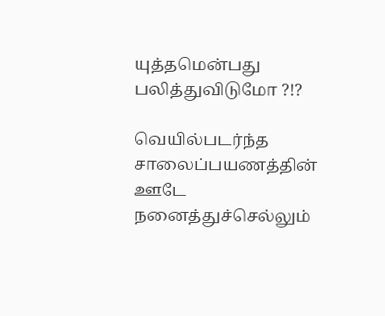யுத்தமென்பது
பலித்துவிடுமோ ?!?

வெயில்படர்ந்த
சாலைப்பயணத்தின் ஊடே
நனைத்துச்செல்லும்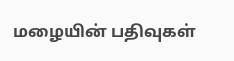மழையின் பதிவுகள்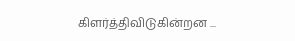கிளர்த்திவிடுகின்றன ...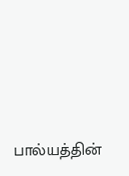பால்யத்தின்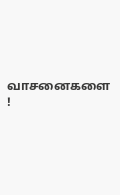வாசனைகளை !